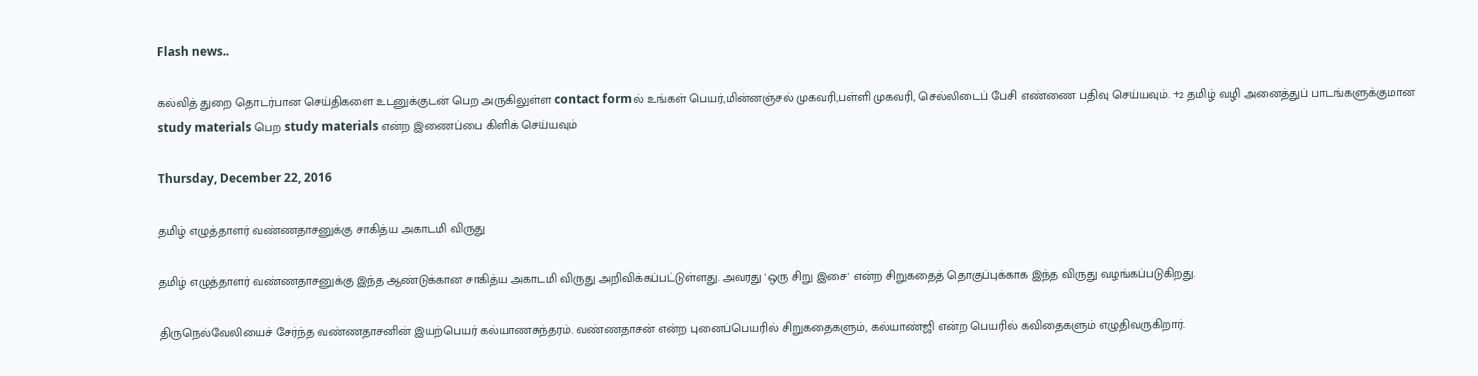Flash news..

கல்வித் துறை தொடர்பான செய்திகளை உடனுக்குடன் பெற அருகிலுள்ள contact formல் உங்கள் பெயர்,மின்னஞ்சல் முகவரி,பள்ளி முகவரி, செல்லிடைப் பேசி எண்ணை பதிவு செய்யவும். +2 தமிழ் வழி அனைத்துப் பாடங்களுக்குமான study materials பெற study materials என்ற இணைப்பை கிளிக் செய்யவும்

Thursday, December 22, 2016

தமிழ் எழுத்தாளர் வண்ணதாசனுக்கு சாகித்ய அகாடமி விருது

தமிழ் எழுத்தாளர் வண்ணதாசனுக்கு இந்த ஆண்டுக்கான சாகித்ய அகாடமி விருது அறிவிக்கப்பட்டுள்ளது. அவரது 'ஒரு சிறு இசை' என்ற சிறுகதைத் தொகுப்புக்காக இந்த விருது வழங்கப்படுகிறது.

திருநெல்வேலியைச் சேர்ந்த வண்ணதாசனின் இயற்பெயர் கல்யாணசுந்தரம். வண்ணதாசன் என்ற புனைப்பெயரில் சிறுகதைகளும், கல்யாண்ஜி என்ற பெயரில் கவிதைகளும் எழுதிவருகிறார்.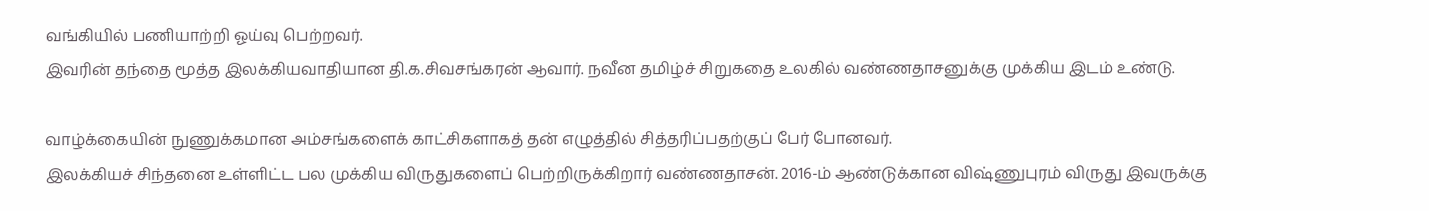வங்கியில் பணியாற்றி ஓய்வு பெற்றவர்.
இவரின் தந்தை மூத்த இலக்கியவாதியான தி.க.சிவசங்கரன் ஆவார். நவீன தமிழ்ச் சிறுகதை உலகில் வண்ணதாசனுக்கு முக்கிய இடம் உண்டு.

வாழ்க்கையின் நுணுக்கமான அம்சங்களைக் காட்சிகளாகத் தன் எழுத்தில் சித்தரிப்பதற்குப் பேர் போனவர்.
இலக்கியச் சிந்தனை உள்ளிட்ட பல முக்கிய விருதுகளைப் பெற்றிருக்கிறார் வண்ணதாசன். 2016-ம் ஆண்டுக்கான விஷ்ணுபுரம் விருது இவருக்கு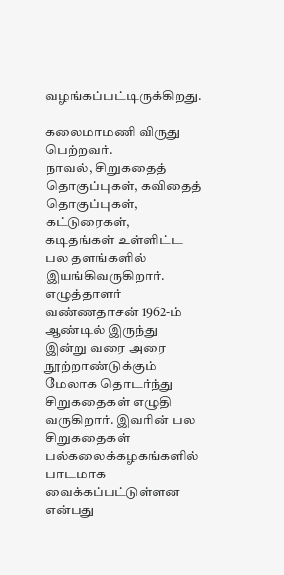வழங்கப்பட்டிருக்கிறது.

கலைமாமணி விருது பெற்றவர்.
நாவல், சிறுகதைத் தொகுப்புகள், கவிதைத் தொகுப்புகள், கட்டுரைகள், கடிதங்கள் உள்ளிட்ட பல தளங்களில் இயங்கிவருகிறார்.
எழுத்தாளர் வண்ணதாசன் 1962-ம் ஆண்டில் இருந்து இன்று வரை அரை நூற்றாண்டுக்கும் மேலாக தொடர்ந்து சிறுகதைகள் எழுதி வருகிறார். இவரின் பல சிறுகதைகள் பல்கலைக்கழகங்களில் பாடமாக வைக்கப்பட்டுள்ளன என்பது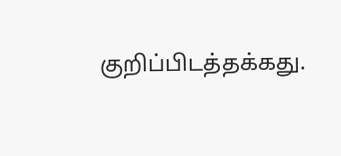குறிப்பிடத்தக்கது.